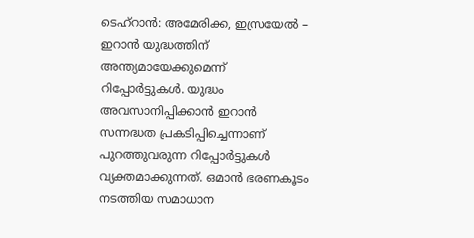ടെഹ്റാൻ: അമേരിക്ക, ഇസ്രയേൽ – ഇറാൻ യുദ്ധത്തിന് അന്ത്യമായേക്കുമെന്ന് റിപ്പോർട്ടുകൾ. യുദ്ധം അവസാനിപ്പിക്കാൻ ഇറാൻ സന്നദ്ധത പ്രകടിപ്പിച്ചെന്നാണ് പുറത്തുവരുന്ന റിപ്പോർട്ടുകൾ വ്യക്തമാക്കുന്നത്. ഒമാൻ ഭരണകൂടം നടത്തിയ സമാധാന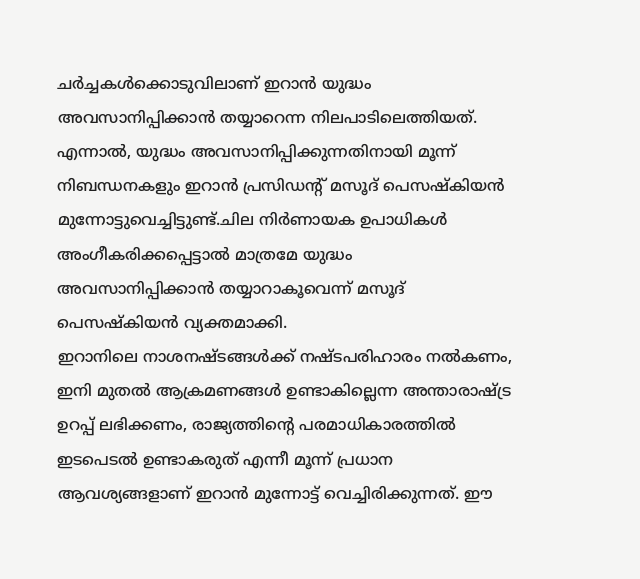ചർച്ചകൾക്കൊടുവിലാണ് ഇറാൻ യുദ്ധം അവസാനിപ്പിക്കാൻ തയ്യാറെന്ന നിലപാടിലെത്തിയത്. എന്നാൽ, യുദ്ധം അവസാനിപ്പിക്കുന്നതിനായി മൂന്ന് നിബന്ധനകളും ഇറാൻ പ്രസിഡന്റ് മസൂദ് പെസഷ്കിയൻ മുന്നോട്ടുവെച്ചിട്ടുണ്ട്.ചില നിർണായക ഉപാധികൾ അംഗീകരിക്കപ്പെട്ടാൽ മാത്രമേ യുദ്ധം അവസാനിപ്പിക്കാൻ തയ്യാറാകൂവെന്ന് മസൂദ് പെസഷ്കിയൻ വ്യക്തമാക്കി.
ഇറാനിലെ നാശനഷ്ടങ്ങൾക്ക് നഷ്ടപരിഹാരം നൽകണം, ഇനി മുതൽ ആക്രമണങ്ങൾ ഉണ്ടാകില്ലെന്ന അന്താരാഷ്ട്ര ഉറപ്പ് ലഭിക്കണം, രാജ്യത്തിന്റെ പരമാധികാരത്തിൽ ഇടപെടൽ ഉണ്ടാകരുത് എന്നീ മൂന്ന് പ്രധാന ആവശ്യങ്ങളാണ് ഇറാൻ മുന്നോട്ട് വെച്ചിരിക്കുന്നത്. ഈ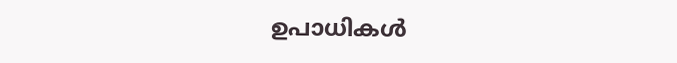ഉപാധികൾ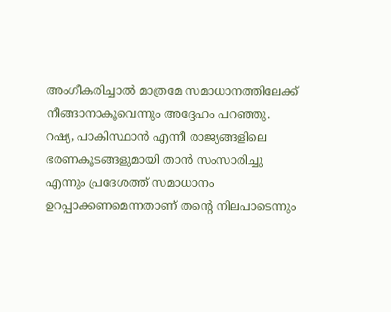അംഗീകരിച്ചാൽ മാത്രമേ സമാധാനത്തിലേക്ക് നീങ്ങാനാകൂവെന്നും അദ്ദേഹം പറഞ്ഞു. റഷ്യ, പാകിസ്ഥാൻ എന്നീ രാജ്യങ്ങളിലെ ഭരണകൂടങ്ങളുമായി താൻ സംസാരിച്ചു എന്നും പ്രദേശത്ത് സമാധാനം ഉറപ്പാക്കണമെന്നതാണ് തന്റെ നിലപാടെന്നും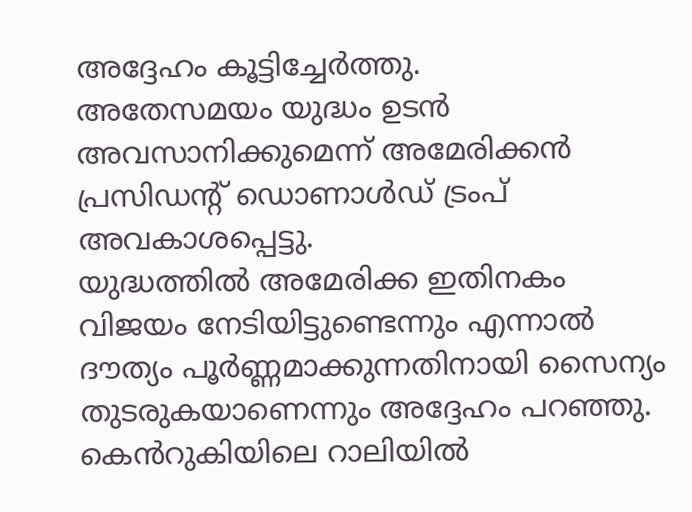അദ്ദേഹം കൂട്ടിച്ചേർത്തു.
അതേസമയം യുദ്ധം ഉടൻ അവസാനിക്കുമെന്ന് അമേരിക്കൻ പ്രസിഡന്റ് ഡൊണാൾഡ് ട്രംപ് അവകാശപ്പെട്ടു.
യുദ്ധത്തിൽ അമേരിക്ക ഇതിനകം വിജയം നേടിയിട്ടുണ്ടെന്നും എന്നാൽ ദൗത്യം പൂർണ്ണമാക്കുന്നതിനായി സൈന്യം തുടരുകയാണെന്നും അദ്ദേഹം പറഞ്ഞു. കെൻറുകിയിലെ റാലിയിൽ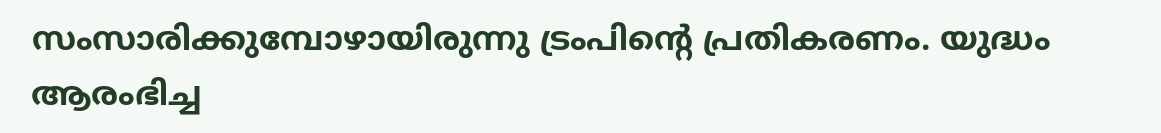സംസാരിക്കുമ്പോഴായിരുന്നു ട്രംപിന്റെ പ്രതികരണം. യുദ്ധം ആരംഭിച്ച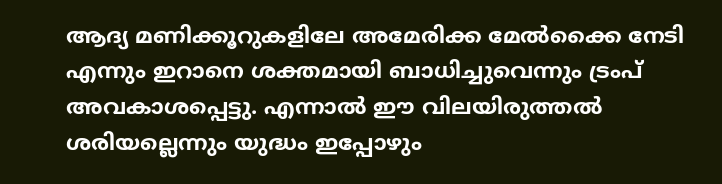ആദ്യ മണിക്കൂറുകളിലേ അമേരിക്ക മേൽക്കൈ നേടി എന്നും ഇറാനെ ശക്തമായി ബാധിച്ചുവെന്നും ട്രംപ് അവകാശപ്പെട്ടു. എന്നാൽ ഈ വിലയിരുത്തൽ ശരിയല്ലെന്നും യുദ്ധം ഇപ്പോഴും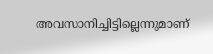അവസാനിച്ചിട്ടില്ലെന്നുമാണ്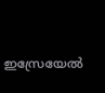ഇസ്രേയേൽ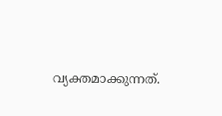വ്യക്തമാക്കുന്നത്.